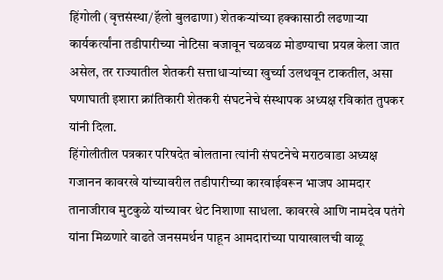हिंगोली (वृत्तसंस्था/हॅलो बुलढाणा) शेतकऱ्यांच्या हक्कासाठी लढणाऱ्या कार्यकर्त्यांना तडीपारीच्या नोटिसा बजावून चळवळ मोडण्याचा प्रयत्न केला जात असेल, तर राज्यातील शेतकरी सत्ताधाऱ्यांच्या खुर्च्या उलथवून टाकतील, असा घणाघाती इशारा क्रांतिकारी शेतकरी संघटनेचे संस्थापक अध्यक्ष रविकांत तुपकर यांनी दिला.
हिंगोलीतील पत्रकार परिषदेत बोलताना त्यांनी संघटनेचे मराठवाडा अध्यक्ष गजानन कावरखे यांच्यावरील तडीपारीच्या कारवाईवरून भाजप आमदार तानाजीराव मुटकुळे यांच्यावर थेट निशाणा साधला. कावरखे आणि नामदेव पतंगे यांना मिळणारे वाढते जनसमर्थन पाहून आमदारांच्या पायाखालची वाळू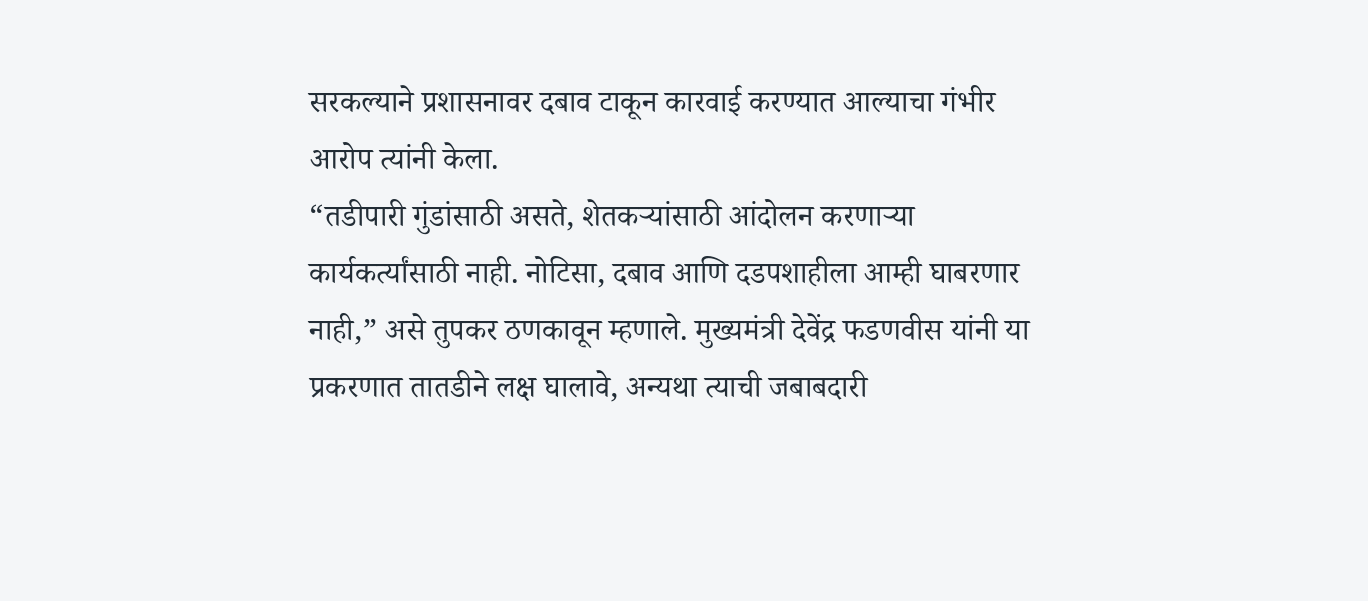सरकल्याने प्रशासनावर दबाव टाकून कारवाई करण्यात आल्याचा गंभीर आरोप त्यांनी केला.
“तडीपारी गुंडांसाठी असते, शेतकऱ्यांसाठी आंदोलन करणाऱ्या कार्यकर्त्यांसाठी नाही. नोटिसा, दबाव आणि दडपशाहीला आम्ही घाबरणार नाही,” असे तुपकर ठणकावून म्हणाले. मुख्यमंत्री देवेंद्र फडणवीस यांनी या प्रकरणात तातडीने लक्ष घालावे, अन्यथा त्याची जबाबदारी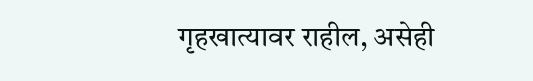गृहखात्यावर राहील, असेही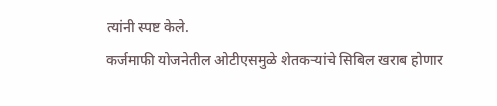त्यांनी स्पष्ट केले.
कर्जमाफी योजनेतील ओटीएसमुळे शेतकऱ्यांचे सिबिल खराब होणार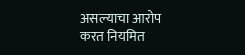असल्याचा आरोप करत नियमित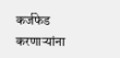कर्जफेड करणाऱ्यांना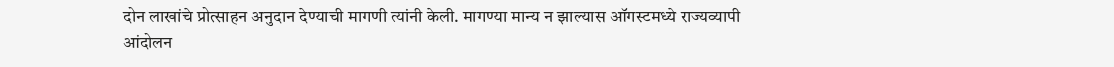दोन लाखांचे प्रोत्साहन अनुदान देण्याची मागणी त्यांनी केली. मागण्या मान्य न झाल्यास ऑगस्टमध्ये राज्यव्यापी आंदोलन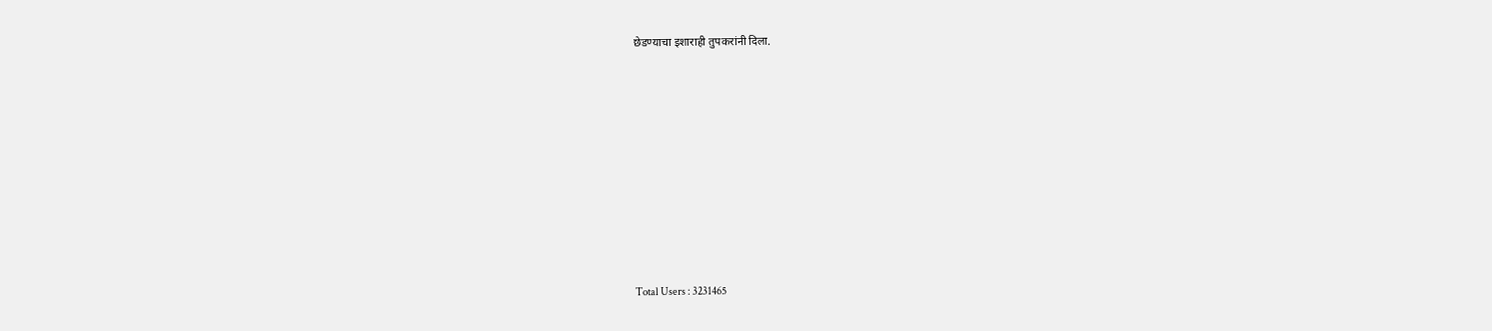छेडण्याचा इशाराही तुपकरांनी दिला.










Total Users : 3231465